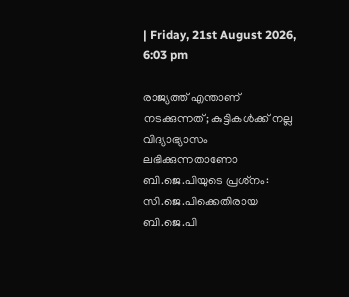| Friday, 21st August 2026, 6:03 pm

രാജ്യത്ത് എന്താണ് നടക്കുന്നത്; കുട്ടികള്‍ക്ക് നല്ല വിദ്യാഭ്യാസം ലഭിക്കുന്നതാണോ ബി.ജെ.പിയുടെ പ്രശ്‌നം: സി.ജെ.പിക്കെതിരായ ബി.ജെ.പി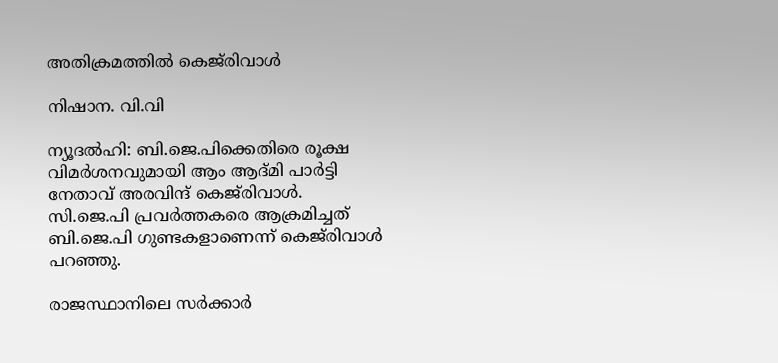അതിക്രമത്തില്‍ കെജ്‌രിവാള്‍

നിഷാന. വി.വി

ന്യൂദല്‍ഹി: ബി.ജെ.പിക്കെതിരെ രൂക്ഷ വിമര്‍ശനവുമായി ആം ആദ്മി പാര്‍ട്ടി നേതാവ് അരവിന്ദ് കെജ്‌രിവാള്‍. സി.ജെ.പി പ്രവര്‍ത്തകരെ ആക്രമിച്ചത് ബി.ജെ.പി ഗുണ്ടകളാണെന്ന് കെജ്‌രിവാള്‍ പറഞ്ഞു.

രാജസ്ഥാനിലെ സര്‍ക്കാര്‍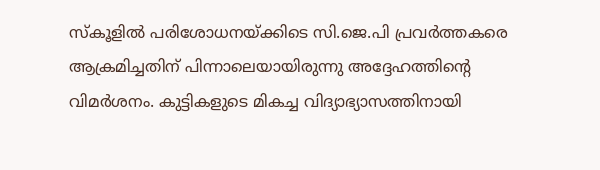സ്‌കൂളില്‍ പരിശോധനയ്ക്കിടെ സി.ജെ.പി പ്രവര്‍ത്തകരെ ആക്രമിച്ചതിന് പിന്നാലെയായിരുന്നു അദ്ദേഹത്തിന്റെ വിമര്‍ശനം. കുട്ടികളുടെ മികച്ച വിദ്യാഭ്യാസത്തിനായി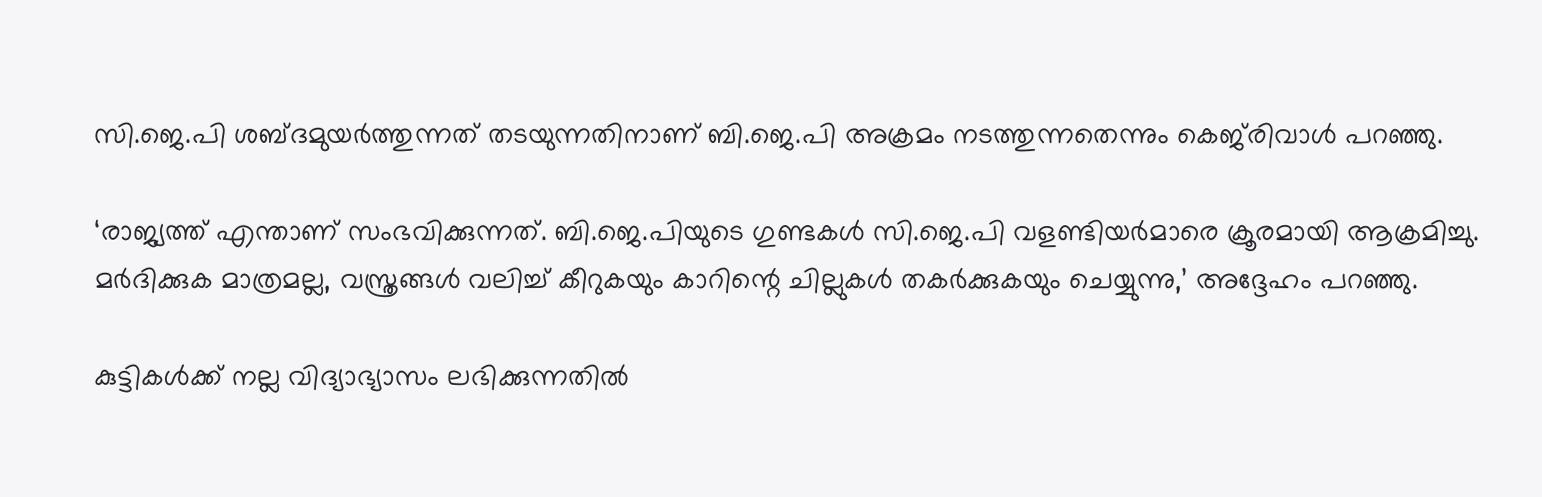സി.ജെ.പി ശബ്ദമുയര്‍ത്തുന്നത് തടയുന്നതിനാണ് ബി.ജെ.പി അക്രമം നടത്തുന്നതെന്നും കെജ്‌രിവാള്‍ പറഞ്ഞു.

‘രാജ്യത്ത് എന്താണ് സംഭവിക്കുന്നത്. ബി.ജെ.പിയുടെ ഗുണ്ടകള്‍ സി.ജെ.പി വളണ്ടിയര്‍മാരെ ക്രൂരമായി ആക്രമിച്ചു. മര്‍ദിക്കുക മാത്രമല്ല, വസ്ത്രങ്ങള്‍ വലിച്ച് കീറുകയും കാറിന്റെ ചില്ലുകള്‍ തകര്‍ക്കുകയും ചെയ്യുന്നു,’ അദ്ദേഹം പറഞ്ഞു.

കുട്ടികള്‍ക്ക് നല്ല വിദ്യാഭ്യാസം ലഭിക്കുന്നതില്‍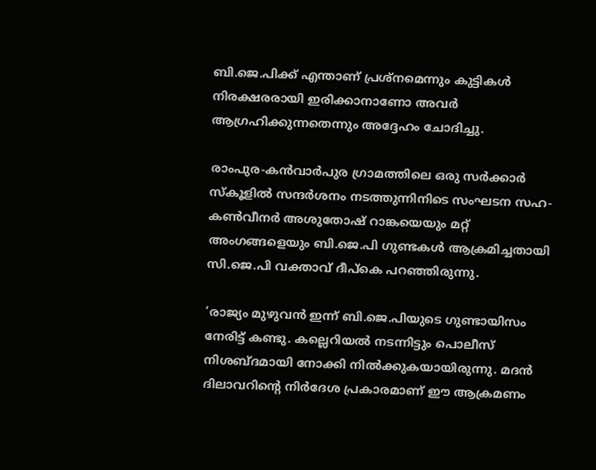ബി.ജെ.പിക്ക് എന്താണ് പ്രശ്‌നമെന്നും കുട്ടികള്‍ നിരക്ഷരരായി ഇരിക്കാനാണോ അവര്‍ ആഗ്രഹിക്കുന്നതെന്നും അദ്ദേഹം ചോദിച്ചു.

രാംപുര-കന്‍വാര്‍പുര ഗ്രാമത്തിലെ ഒരു സര്‍ക്കാര്‍ സ്‌കൂളില്‍ സന്ദര്‍ശനം നടത്തുന്നിനിടെ സംഘടന സഹ-കണ്‍വീനര്‍ അശുതോഷ് റാങ്കയെയും മറ്റ് അംഗങ്ങളെയും ബി.ജെ.പി ഗുണ്ടകള്‍ ആക്രമിച്ചതായി സി.ജെ.പി വക്താവ് ദീപ്‌കെ പറഞ്ഞിരുന്നു.

‘രാജ്യം മുഴുവന്‍ ഇന്ന് ബി.ജെ.പിയുടെ ഗുണ്ടായിസം നേരിട്ട് കണ്ടു. കല്ലെറിയല്‍ നടന്നിട്ടും പൊലീസ് നിശബ്ദമായി നോക്കി നില്‍ക്കുകയായിരുന്നു. മദന്‍ ദിലാവറിന്റെ നിര്‍ദേശ പ്രകാരമാണ് ഈ ആക്രമണം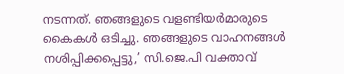നടന്നത്. ഞങ്ങളുടെ വളണ്ടിയര്‍മാരുടെ കൈകള്‍ ഒടിച്ചു. ഞങ്ങളുടെ വാഹനങ്ങള്‍ നശിപ്പിക്കപ്പെട്ടു,’ സി.ജെ.പി വക്താവ്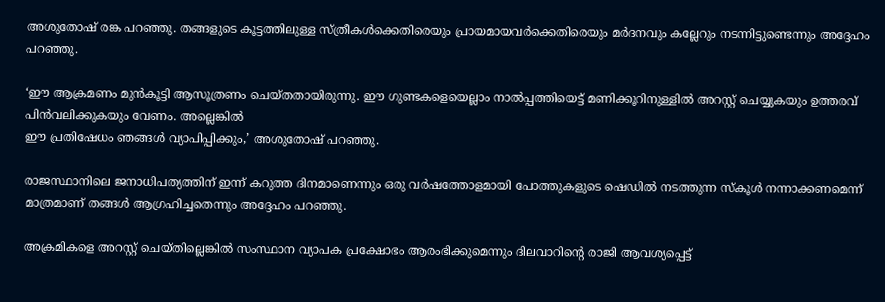അശുതോഷ് രങ്ക പറഞ്ഞു. തങ്ങളുടെ കൂട്ടത്തിലുള്ള സ്ത്രീകള്‍ക്കെതിരെയും പ്രായമായവര്‍ക്കെതിരെയും മര്‍ദനവും കല്ലേറും നടന്നിട്ടുണ്ടെന്നും അദ്ദേഹം പറഞ്ഞു.

‘ഈ ആക്രമണം മുന്‍കൂട്ടി ആസൂത്രണം ചെയ്തതായിരുന്നു. ഈ ഗുണ്ടകളെയെല്ലാം നാല്‍പ്പത്തിയെട്ട് മണിക്കൂറിനുള്ളില്‍ അറസ്റ്റ് ചെയ്യുകയും ഉത്തരവ് പിന്‍വലിക്കുകയും വേണം. അല്ലെങ്കില്‍
ഈ പ്രതിഷേധം ഞങ്ങള്‍ വ്യാപിപ്പിക്കും,’ അശുതോഷ് പറഞ്ഞു.

രാജസ്ഥാനിലെ ജനാധിപത്യത്തിന് ഇന്ന് കറുത്ത ദിനമാണെന്നും ഒരു വര്‍ഷത്തോളമായി പോത്തുകളുടെ ഷെഡില്‍ നടത്തുന്ന സ്‌കൂള്‍ നന്നാക്കണമെന്ന് മാത്രമാണ് തങ്ങള്‍ ആഗ്രഹിച്ചതെന്നും അദ്ദേഹം പറഞ്ഞു.

അക്രമികളെ അറസ്റ്റ് ചെയ്തില്ലെങ്കില്‍ സംസ്ഥാന വ്യാപക പ്രക്ഷോഭം ആരംഭിക്കുമെന്നും ദിലവാറിന്റെ രാജി ആവശ്യപ്പെട്ട്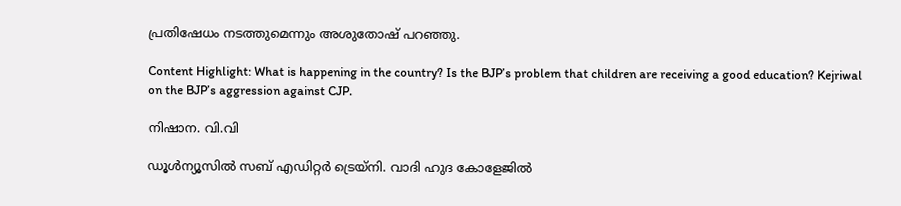പ്രതിഷേധം നടത്തുമെന്നും അശുതോഷ് പറഞ്ഞു.

Content Highlight: What is happening in the country? Is the BJP’s problem that children are receiving a good education? Kejriwal on the BJP’s aggression against CJP.

നിഷാന. വി.വി

ഡൂള്‍ന്യൂസില്‍ സബ് എഡിറ്റര്‍ ട്രെയ്‌നി. വാദി ഹുദ കോളേജില്‍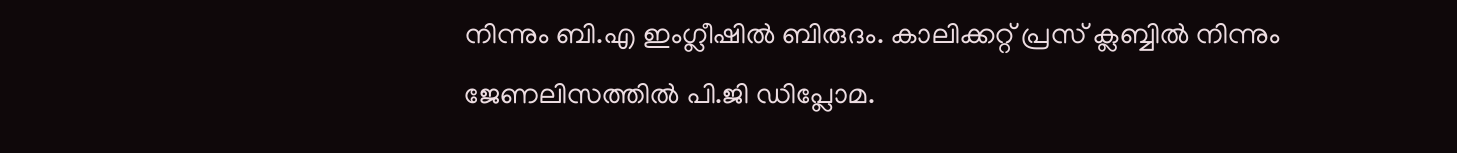നിന്നും ബി.എ ഇംഗ്ലീഷില്‍ ബിരുദം. കാലിക്കറ്റ് പ്രസ് ക്ലബ്ബില്‍ നിന്നും ജേണലിസത്തില്‍ പി.ജി ഡിപ്ലോമ.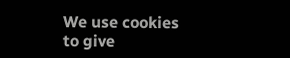We use cookies to give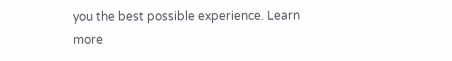you the best possible experience. Learn more